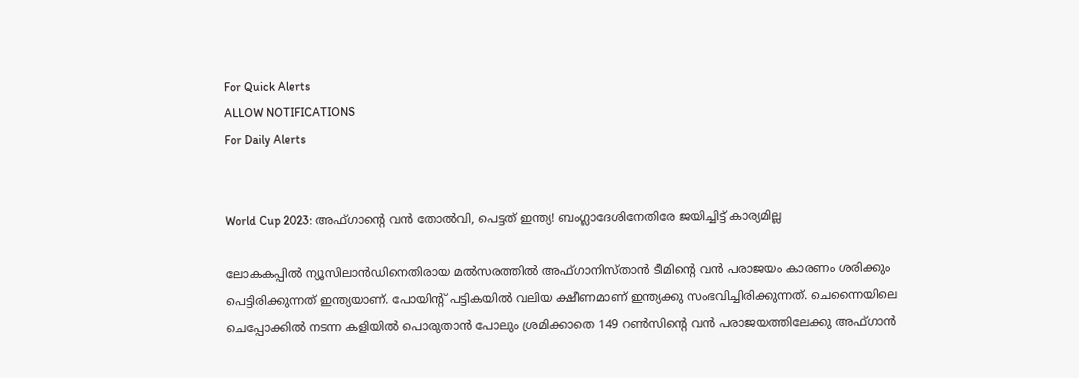For Quick Alerts
ALLOW NOTIFICATIONS
For Daily Alerts


World Cup 2023: അഫ്ഗാന്‍റെ വന്‍ തോല്‍വി, പെട്ടത് ഇന്ത്യ! ബംഗ്ലാദേശിനേതിരേ ജയിച്ചിട്ട് കാര്യമില്ല

ലോകകപ്പില്‍ ന്യൂസിലാന്‍ഡിനെതിരായ മല്‍സരത്തില്‍ അഫ്ഗാനിസ്താന്‍ ടീമിന്റെ വന്‍ പരാജയം കാരണം ശരിക്കും പെട്ടിരിക്കുന്നത് ഇന്ത്യയാണ്. പോയിന്റ് പട്ടികയില്‍ വലിയ ക്ഷീണമാണ് ഇന്ത്യക്കു സംഭവിച്ചിരിക്കുന്നത്. ചെന്നൈയിലെ ചെപ്പോക്കില്‍ നടന്ന കളിയില്‍ പൊരുതാന്‍ പോലും ശ്രമിക്കാതെ 149 റണ്‍സിന്റെ വന്‍ പരാജയത്തിലേക്കു അഫ്ഗാന്‍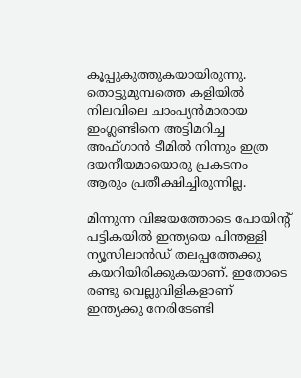കൂപ്പുകുത്തുകയായിരുന്നു. തൊട്ടുമുമ്പത്തെ കളിയില്‍ നിലവിലെ ചാംപ്യന്‍മാരായ ഇംഗ്ലണ്ടിനെ അട്ടിമറിച്ച അഫ്ഗാന്‍ ടീമില്‍ നിന്നും ഇത്ര ദയനീയമായൊരു പ്രകടനം ആരും പ്രതീക്ഷിച്ചിരുന്നില്ല.

മിന്നുന്ന വിജയത്തോടെ പോയിന്റ് പട്ടികയില്‍ ഇന്ത്യയെ പിന്തള്ളി ന്യൂസിലാന്‍ഡ് തലപ്പത്തേക്കു കയറിയിരിക്കുകയാണ്. ഇതോടെ രണ്ടു വെല്ലുവിളികളാണ് ഇന്ത്യക്കു നേരിടേണ്ടി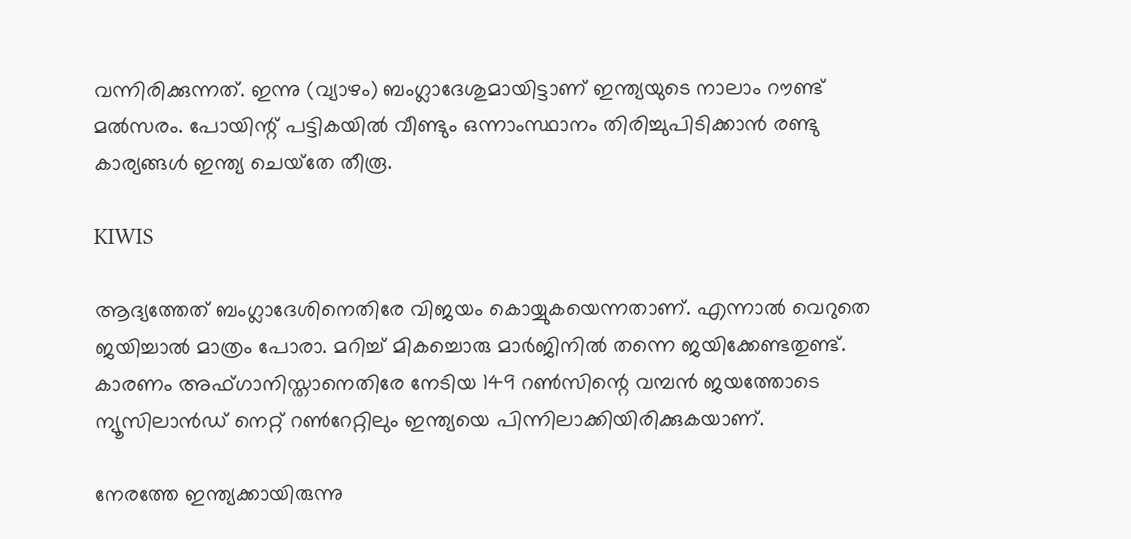വന്നിരിക്കുന്നത്. ഇന്നു (വ്യാഴം) ബംഗ്ലാദേശുമായിട്ടാണ് ഇന്ത്യയുടെ നാലാം റൗണ്ട് മല്‍സരം. പോയിന്റ് പട്ടികയില്‍ വീണ്ടും ഒന്നാംസ്ഥാനം തിരിച്ചുപിടിക്കാന്‍ രണ്ടു കാര്യങ്ങള്‍ ഇന്ത്യ ചെയ്‌തേ തീരൂ.

KIWIS

ആദ്യത്തേത് ബംഗ്ലാദേശിനെതിരേ വിജയം കൊയ്യുകയെന്നതാണ്. എന്നാല്‍ വെറുതെ ജയിച്ചാല്‍ മാത്രം പോരാ. മറിച്ച് മികച്ചൊരു മാര്‍ജിനില്‍ തന്നെ ജയിക്കേണ്ടതുണ്ട്. കാരണം അഫ്ഗാനിസ്താനെതിരേ നേടിയ 149 റണ്‍സിന്റെ വമ്പന്‍ ജയത്തോടെ ന്യൂസിലാന്‍ഡ് നെറ്റ് റണ്‍റേറ്റിലും ഇന്ത്യയെ പിന്നിലാക്കിയിരിക്കുകയാണ്.

നേരത്തേ ഇന്ത്യക്കായിരുന്നു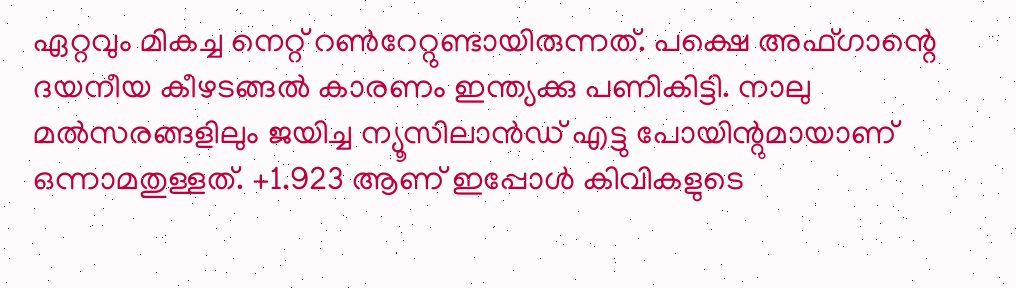ഏറ്റവും മികച്ച നെറ്റ് റണ്‍റേറ്റുണ്ടായിരുന്നത്. പക്ഷെ അഫ്ഗാന്റെ ദയനീയ കീഴടങ്ങല്‍ കാരണം ഇന്ത്യക്കു പണികിട്ടി. നാലു മല്‍സരങ്ങളിലും ജയിച്ച ന്യൂസിലാന്‍ഡ് എട്ടു പോയിന്റുമായാണ് ഒന്നാമതുള്ളത്. +1.923 ആണ് ഇപ്പോള്‍ കിവികളുടെ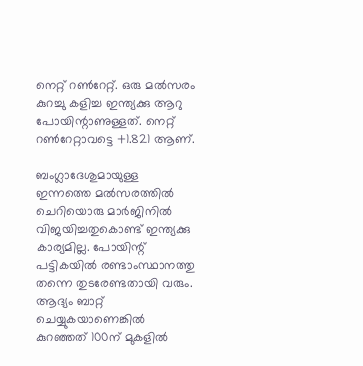നെറ്റ് റണ്‍റേറ്റ്. ഒരു മല്‍സരം കുറച്ചു കളിച്ച ഇന്ത്യക്കു ആറു പോയിന്റാണുള്ളത്. നെറ്റ് റണ്‍റേറ്റാവട്ടെ +1.821 ആണ്.

ബംഗ്ലാദേശുമായുള്ള ഇന്നത്തെ മല്‍സരത്തില്‍ ചെറിയൊരു മാര്‍ജിനില്‍ വിജയിച്ചതുകൊണ്ട് ഇന്ത്യക്കു കാര്യമില്ല. പോയിന്റ് പട്ടികയില്‍ രണ്ടാംസ്ഥാനത്തു തന്നെ തുടരേണ്ടതായി വരും. ആദ്യം ബാറ്റ് ചെയ്യുകയാണെങ്കില്‍ കുറഞ്ഞത് 100ന് മുകളില്‍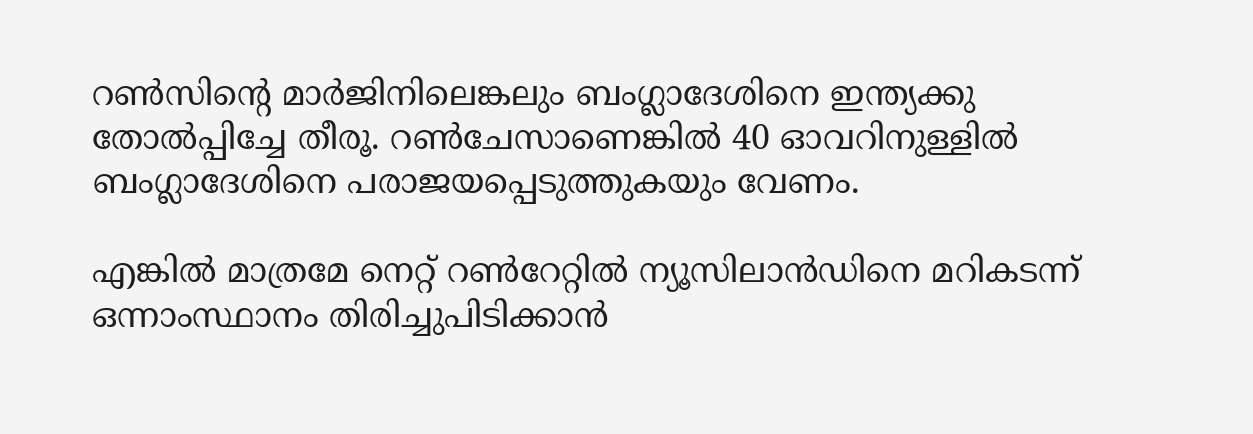റണ്‍സിന്റെ മാര്‍ജിനിലെങ്കലും ബംഗ്ലാദേശിനെ ഇന്ത്യക്കു തോല്‍പ്പിച്ചേ തീരൂ. റണ്‍ചേസാണെങ്കില്‍ 40 ഓവറിനുള്ളില്‍ ബംഗ്ലാദേശിനെ പരാജയപ്പെടുത്തുകയും വേണം.

എങ്കില്‍ മാത്രമേ നെറ്റ് റണ്‍റേറ്റില്‍ ന്യൂസിലാന്‍ഡിനെ മറികടന്ന് ഒന്നാംസ്ഥാനം തിരിച്ചുപിടിക്കാന്‍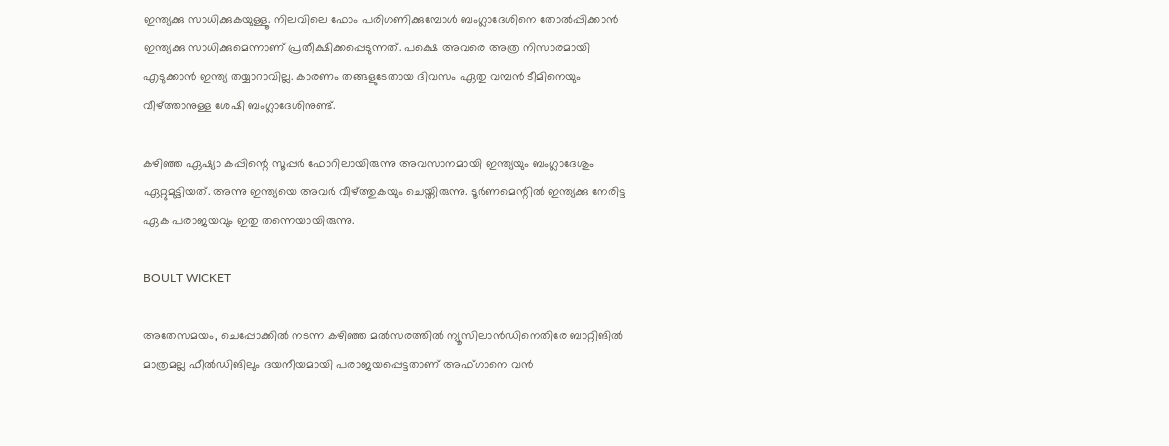ഇന്ത്യക്കു സാധിക്കുകയുള്ളൂ. നിലവിലെ ഫോം പരിഗണിക്കുമ്പോള്‍ ബംഗ്ലാദേശിനെ തോല്‍പ്പിക്കാന്‍ ഇന്ത്യക്കു സാധിക്കുമെന്നാണ് പ്രതീക്ഷിക്കപ്പെടുന്നത്. പക്ഷെ അവരെ അത്ര നിസാരമായി എടുക്കാന്‍ ഇന്ത്യ തയ്യാറാവില്ല. കാരണം തങ്ങളുടേതായ ദിവസം ഏതു വമ്പന്‍ ടീമിനെയും വീഴ്ത്താനുള്ള ശേഷി ബംഗ്ലാദേശിനുണ്ട്.

കഴിഞ്ഞ ഏഷ്യാ കപ്പിന്റെ സൂപ്പര്‍ ഫോറിലായിരുന്നു അവസാനമായി ഇന്ത്യയും ബംഗ്ലാദേശും ഏറ്റുമുട്ടിയത്. അന്നു ഇന്ത്യയെ അവര്‍ വീഴ്ത്തുകയും ചെയ്തിരുന്നു. ടൂര്‍ണമെന്റില്‍ ഇന്ത്യക്കു നേരിട്ട ഏക പരാജയവും ഇതു തന്നെയായിരുന്നു.

BOULT WICKET

അതേസമയം, ചെപ്പോക്കില്‍ നടന്ന കഴിഞ്ഞ മല്‍സരത്തില്‍ ന്യൂസിലാന്‍ഡിനെതിരേ ബാറ്റിങില്‍ മാത്രമല്ല ഫീല്‍ഡിങിലും ദയനീയമായി പരാജയപ്പെട്ടതാണ് അഫ്ഗാനെ വന്‍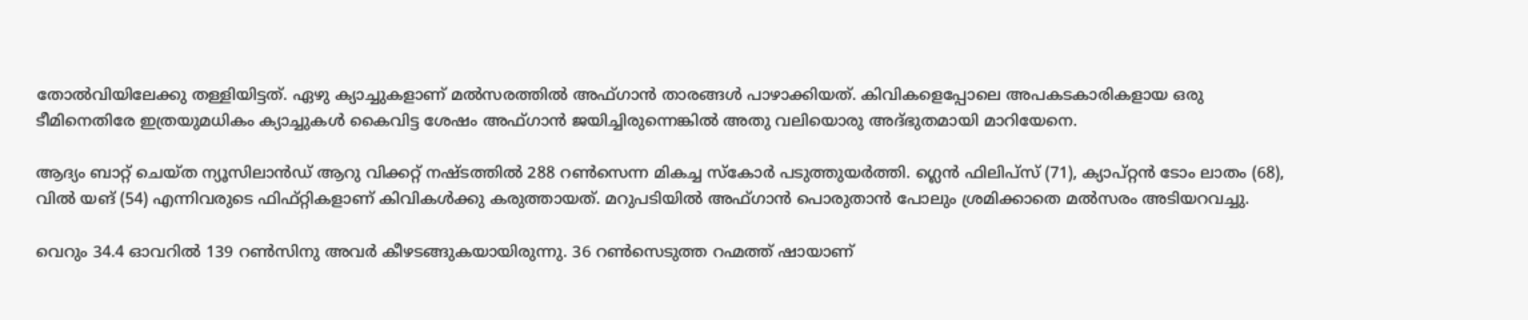തോല്‍വിയിലേക്കു തള്ളിയിട്ടത്. ഏഴു ക്യാച്ചുകളാണ് മല്‍സരത്തില്‍ അഫ്ഗാന്‍ താരങ്ങള്‍ പാഴാക്കിയത്. കിവികളെപ്പോലെ അപകടകാരികളായ ഒരു ടീമിനെതിരേ ഇത്രയുമധികം ക്യാച്ചുകള്‍ കൈവിട്ട ശേഷം അഫ്ഗാന്‍ ജയിച്ചിരുന്നെങ്കില്‍ അതു വലിയൊരു അദ്ഭുതമായി മാറിയേനെ.

ആദ്യം ബാറ്റ് ചെയ്ത ന്യൂസിലാന്‍ഡ് ആറു വിക്കറ്റ് നഷ്ടത്തില്‍ 288 റണ്‍സെന്ന മികച്ച സ്‌കോര്‍ പടുത്തുയര്‍ത്തി. ഗ്ലെന്‍ ഫിലിപ്‌സ് (71), ക്യാപ്റ്റന്‍ ടോം ലാതം (68), വില്‍ യങ് (54) എന്നിവരുടെ ഫിഫ്റ്റികളാണ് കിവികള്‍ക്കു കരുത്തായത്. മറുപടിയില്‍ അഫ്ഗാന്‍ പൊരുതാന്‍ പോലും ശ്രമിക്കാതെ മല്‍സരം അടിയറവച്ചു.

വെറും 34.4 ഓവറില്‍ 139 റണ്‍സിനു അവര്‍ കീഴടങ്ങുകയായിരുന്നു. 36 റണ്‍സെടുത്ത റഹ്മത്ത് ഷായാണ്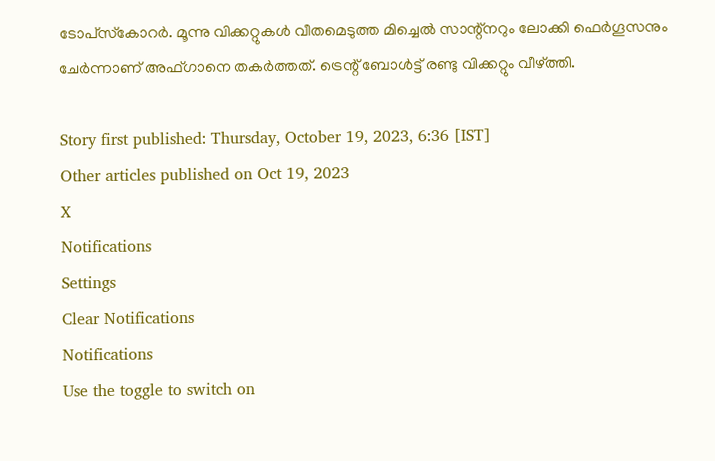ടോപ്‌സ്‌കോറര്‍. മൂന്നു വിക്കറ്റുകള്‍ വീതമെടുത്ത മിച്ചെല്‍ സാന്റ്‌നറും ലോക്കി ഫെര്‍ഗൂസനും ചേര്‍ന്നാണ് അഫ്ഗാനെ തകര്‍ത്തത്. ട്രെന്റ് ബോള്‍ട്ട് രണ്ടു വിക്കറ്റും വീഴ്ത്തി.

Story first published: Thursday, October 19, 2023, 6:36 [IST]
Other articles published on Oct 19, 2023
X
Notifications
Settings
Clear Notifications
Notifications
Use the toggle to switch on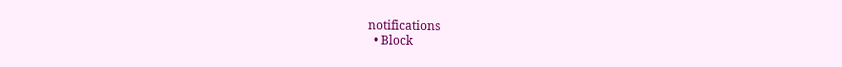notifications
  • Block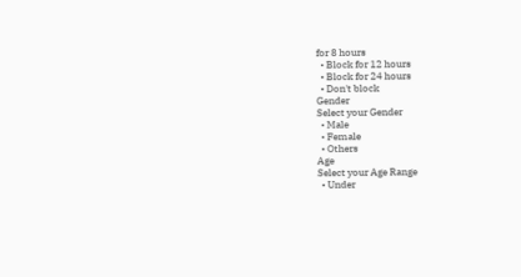for 8 hours
  • Block for 12 hours
  • Block for 24 hours
  • Don't block
Gender
Select your Gender
  • Male
  • Female
  • Others
Age
Select your Age Range
  • Under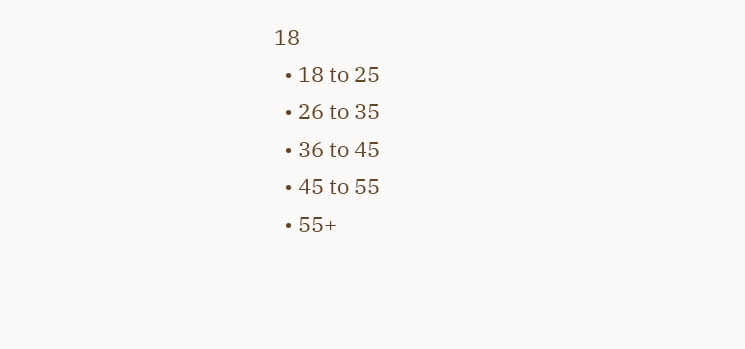18
  • 18 to 25
  • 26 to 35
  • 36 to 45
  • 45 to 55
  • 55+